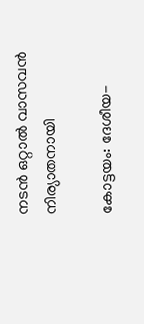നടന്‍ ഒറ്റാല്‍ വാസവന്‍ നിര്യാതനായി

കോട്ടയം: ദേശീയ-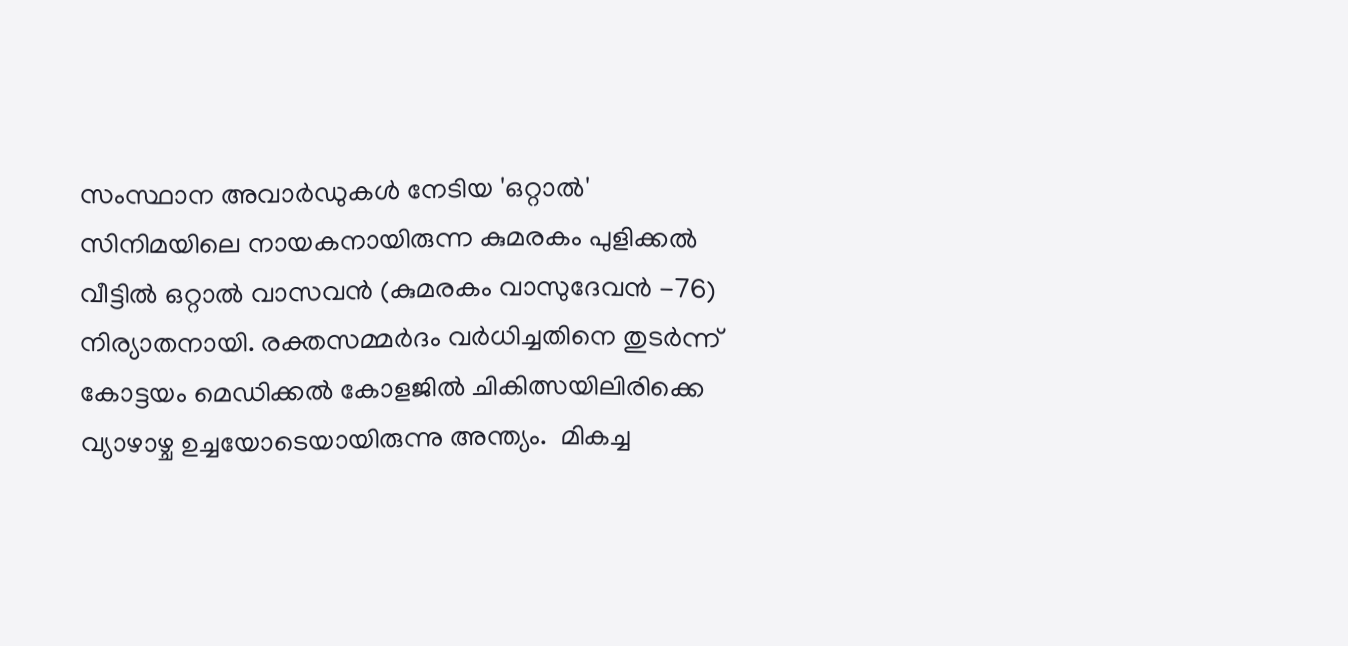സംസ്ഥാന അവാർഡുകൾ നേടിയ 'ഒറ്റാൽ' സിനിമയിലെ നായകനായിരുന്ന കുമരകം പുളിക്കൽ വീട്ടിൽ ഒറ്റാൽ വാസവൻ (കുമരകം വാസുദേവൻ -76) നിര്യാതനായി. രക്തസമ്മർദം വർധിച്ചതിനെ തുടർന്ന് കോട്ടയം മെഡിക്കല്‍ കോളജില്‍ ചികിത്സയിലിരിക്കെ വ്യാഴാഴ്ച ഉച്ചയോടെയായിരുന്നു അന്ത്യം.  മികച്ച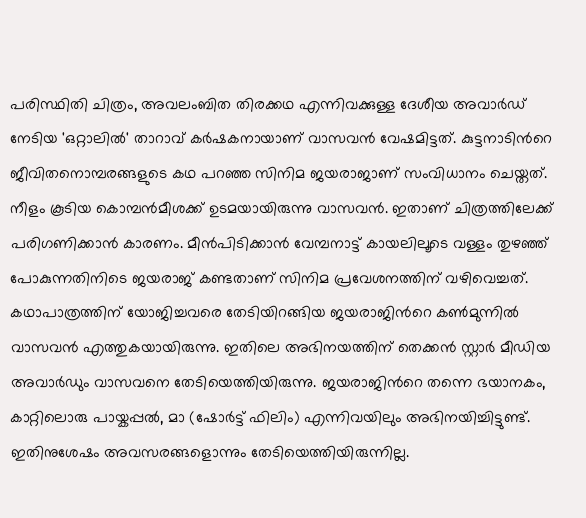പരിസ്ഥിതി ചിത്രം, അവലംബിത തിരക്കഥ എന്നിവക്കുള്ള ദേശീയ അവാർഡ് നേടിയ 'ഒറ്റാലിൽ' താറാവ്‌ കർഷകനായാണ് വാസവൻ വേഷമിട്ടത്. കുട്ടനാടിന്‍റെ ജീവിതനൊമ്പരങ്ങളുടെ കഥ പറഞ്ഞ സിനിമ ജയരാജാണ് സംവിധാനം ചെയ്തത്. നീളം കൂടിയ കൊമ്പൻമീശക്ക് ഉടമയായിരുന്നു വാസവൻ. ഇതാണ് ചിത്രത്തിലേക്ക് പരിഗണിക്കാൻ കാരണം. മീൻപിടിക്കാൻ വേമ്പനാട്ട് കായലിലൂടെ വള്ളം തുഴഞ്ഞ് പോകുന്നതിനിടെ ജയരാജ് കണ്ടതാണ് സിനിമ പ്രവേശനത്തിന് വഴിവെച്ചത്. കഥാപാത്രത്തിന് യോജിച്ചവരെ തേടിയിറങ്ങിയ ജയരാജിന്‍റെ കൺമുന്നിൽ വാസവൻ എത്തുകയായിരുന്നു. ഇതിലെ അഭിനയത്തിന് തെക്കന്‍ സ്റ്റാർ മീഡിയ അവാര്‍ഡും വാസവനെ തേടിയെത്തിയിരുന്നു. ജയരാജിന്‍റെ തന്നെ ഭയാനകം, കാറ്റിലൊരു പായ്കപ്പല്‍, മാ (ഷോര്‍ട്ട് ഫിലിം) എന്നിവയിലും അഭിനയിച്ചിട്ടുണ്ട്. ഇതിനുശേഷം അവസരങ്ങളൊന്നും തേടിയെത്തിയിരുന്നില്ല.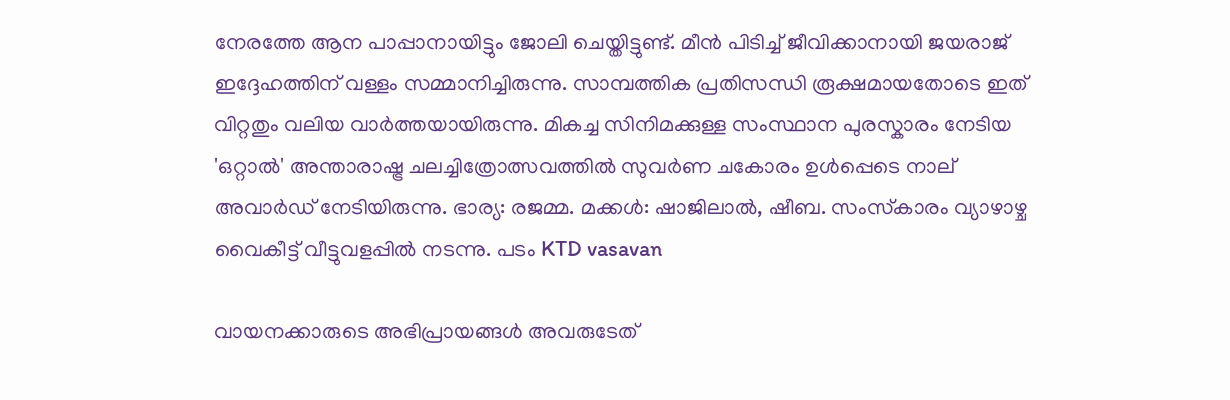നേരത്തേ ആന പാപ്പാനായിട്ടും ജോലി ചെയ്തിട്ടുണ്ട്. മീൻ പിടിച്ച് ജീവിക്കാനായി ജയരാജ് ഇദ്ദേഹത്തിന് വള്ളം സമ്മാനിച്ചിരുന്നു. സാമ്പത്തിക പ്രതിസന്ധി രൂക്ഷമായതോടെ ഇത് വിറ്റതും വലിയ വാർത്തയായിരുന്നു. മികച്ച സിനിമക്കുള്ള സംസ്ഥാന പുരസ്കാരം നേടിയ 'ഒറ്റാൽ' അന്താരാഷ്ട്ര ചലച്ചിത്രോത്സവത്തിൽ സുവര്‍ണ ചകോരം ഉള്‍പ്പെടെ നാല് അവാര്‍ഡ് നേടിയിരുന്നു. ഭാര്യ: രജമ്മ. മക്കള്‍: ഷാജിലാല്‍, ഷീബ. സംസ്‌കാരം വ്യാഴാഴ്ച വൈകീട്ട് വീട്ടുവളപ്പിൽ നടന്നു. പടം KTD vasavan

വായനക്കാരുടെ അഭിപ്രായങ്ങള്‍ അവരുടേത്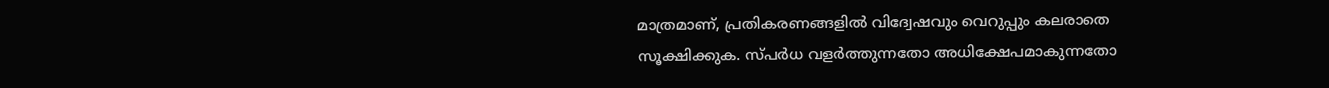മാത്രമാണ്, പ്രതികരണങ്ങളിൽ വിദ്വേഷവും വെറുപ്പും കലരാതെ സൂക്ഷിക്കുക. സ്പർധ വളർത്തുന്നതോ അധിക്ഷേപമാകുന്നതോ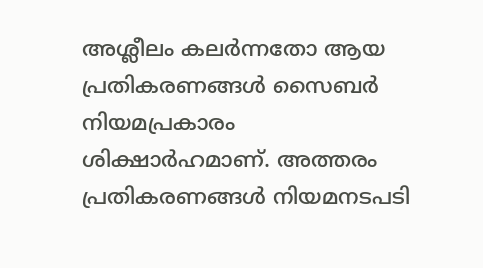അശ്ലീലം കലർന്നതോ ആയ പ്രതികരണങ്ങൾ സൈബർ നിയമപ്രകാരം ശിക്ഷാർഹമാണ്. അത്തരം പ്രതികരണങ്ങൾ നിയമനടപടി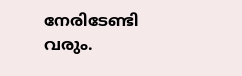നേരിടേണ്ടി വരും.